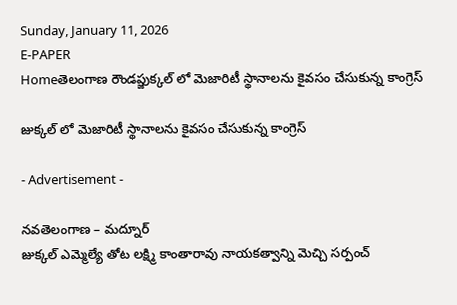Sunday, January 11, 2026
E-PAPER
Homeతెలంగాణ రౌండప్జుక్కల్ లో మెజారిటీ స్థానాలను కైవసం చేసుకున్న కాంగ్రెస్

జుక్కల్ లో మెజారిటీ స్థానాలను కైవసం చేసుకున్న కాంగ్రెస్

- Advertisement -

నవతెలంగాణ – మద్నూర్
జుక్కల్ ఎమ్మెల్యే తోట లక్ష్మి కాంతారావు నాయకత్వాన్ని మెచ్చి సర్పంచ్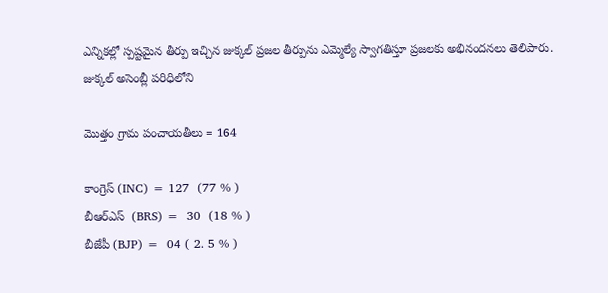ఎన్నికల్లో స్పష్టమైన తీర్పు ఇచ్చిన జుక్కల్ ప్రజల తీర్పును ఎమ్మెల్యే స్వాగతిస్తూ ప్రజలకు అభినందనలు తెలిపారు. జుక్కల్ అసెంబ్లీ పరిధిలోని

మొత్తం గ్రామ పంచాయతీలు = 164

కాంగ్రెస్ (INC) = 127  (77 % )
బీఆర్ఎస్  (BRS) =  30  (18 % )
బీజేపీ (BJP) =  04 ( 2. 5 % )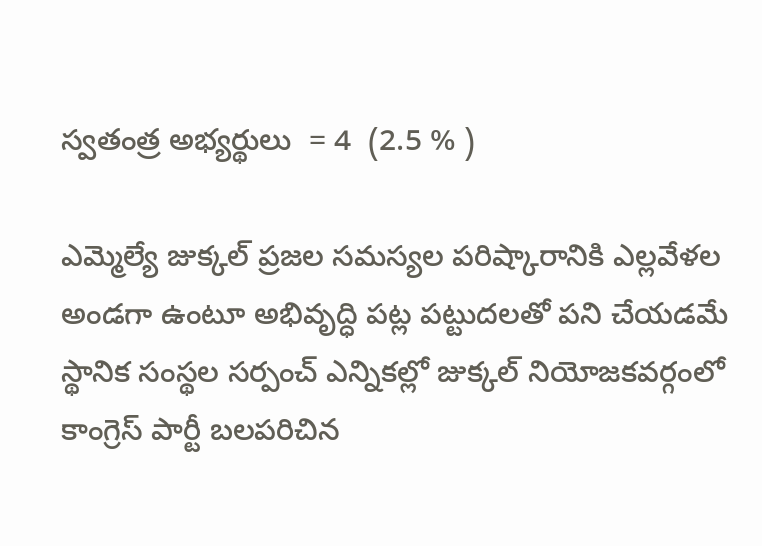స్వతంత్ర అభ్యర్థులు  = 4  (2.5 % )

ఎమ్మెల్యే జుక్కల్ ప్రజల సమస్యల పరిష్కారానికి ఎల్లవేళల అండగా ఉంటూ అభివృద్ధి పట్ల పట్టుదలతో పని చేయడమే స్థానిక సంస్థల సర్పంచ్ ఎన్నికల్లో జుక్కల్ నియోజకవర్గంలో కాంగ్రెస్ పార్టీ బలపరిచిన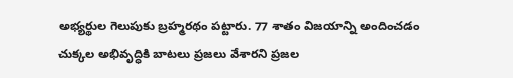అభ్యర్థుల గెలుపుకు బ్రహ్మరథం పట్టారు. 77 శాతం విజయాన్ని అందించడం చుక్కల అభివృద్ధికి బాటలు ప్రజలు వేశారని ప్రజల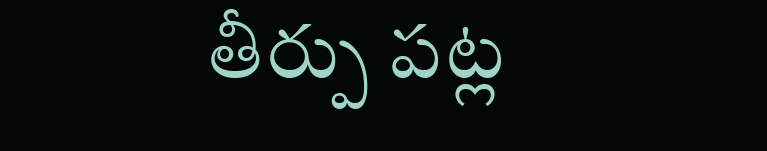తీర్పు పట్ల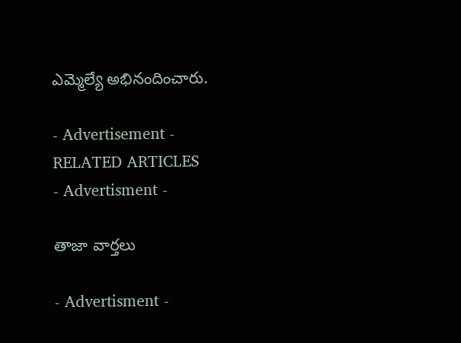ఎమ్మెల్యే అభినందించారు.

- Advertisement -
RELATED ARTICLES
- Advertisment -

తాజా వార్తలు

- Advertisment -